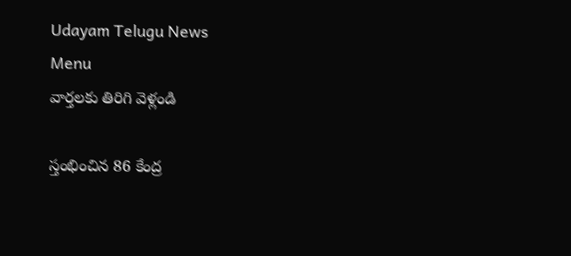Udayam Telugu News
Menu
వార్తలకు తిరిగి వెళ్లండి

స్తంభించిన 86 కేంద్ర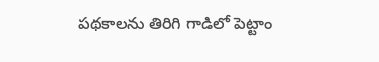పథకాలను తిరిగి గాడిలో పెట్టాం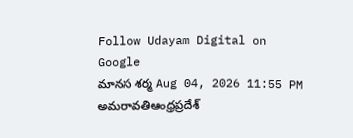Follow Udayam Digital on Google
మానస శర్మ Aug 04, 2026 11:55 PM అమరావతిఆంధ్రప్రదేశ్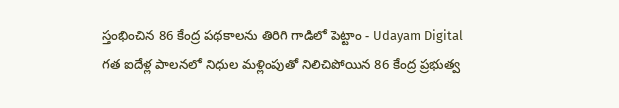స్తంభించిన 86 కేంద్ర పథకాలను తిరిగి గాడిలో పెట్టాం - Udayam Digital
గత ఐదేళ్ల పాలనలో నిధుల మళ్లింపుతో నిలిచిపోయిన 86 కేంద్ర ప్రభుత్వ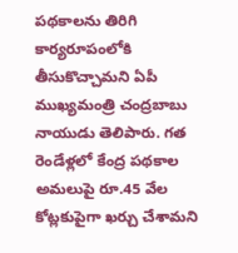పథకాలను తిరిగి కార్యరూపంలోకి తీసుకొచ్చామని ఏపీ ముఖ్యమంత్రి చంద్రబాబు నాయుడు తెలిపారు. గత రెండేళ్లలో కేంద్ర పథకాల అమలుపై రూ.45 వేల కోట్లకుపైగా ఖర్చు చేశామని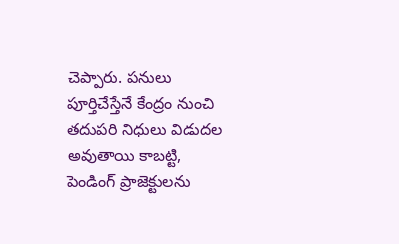చెప్పారు. పనులు పూర్తిచేస్తేనే కేంద్రం నుంచి తదుపరి నిధులు విడుదల అవుతాయి కాబట్టి, పెండింగ్ ప్రాజెక్టులను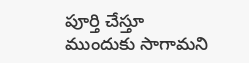పూర్తి చేస్తూ ముందుకు సాగామని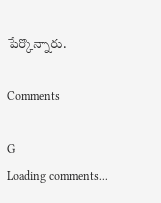పేర్కొన్నారు.

Comments

G
Loading comments...